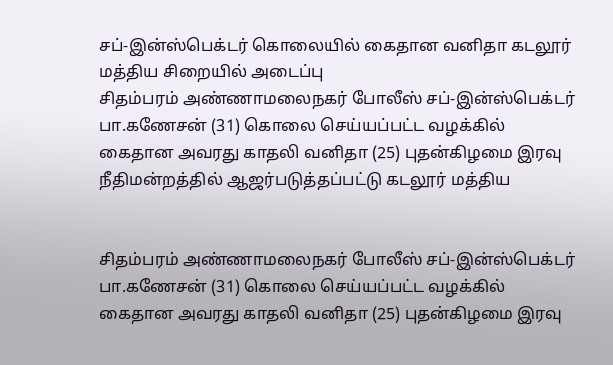சப்-இன்ஸ்பெக்டர் கொலையில் கைதான வனிதா கடலூர் மத்திய சிறையில் அடைப்பு
சிதம்பரம் அண்ணாமலைநகர் போலீஸ் சப்-இன்ஸ்பெக்டர் பா.கணேசன் (31) கொலை செய்யப்பட்ட வழக்கில் கைதான அவரது காதலி வனிதா (25) புதன்கிழமை இரவு நீதிமன்றத்தில் ஆஜர்படுத்தப்பட்டு கடலூர் மத்திய


சிதம்பரம் அண்ணாமலைநகர் போலீஸ் சப்-இன்ஸ்பெக்டர் பா.கணேசன் (31) கொலை செய்யப்பட்ட வழக்கில் கைதான அவரது காதலி வனிதா (25) புதன்கிழமை இரவு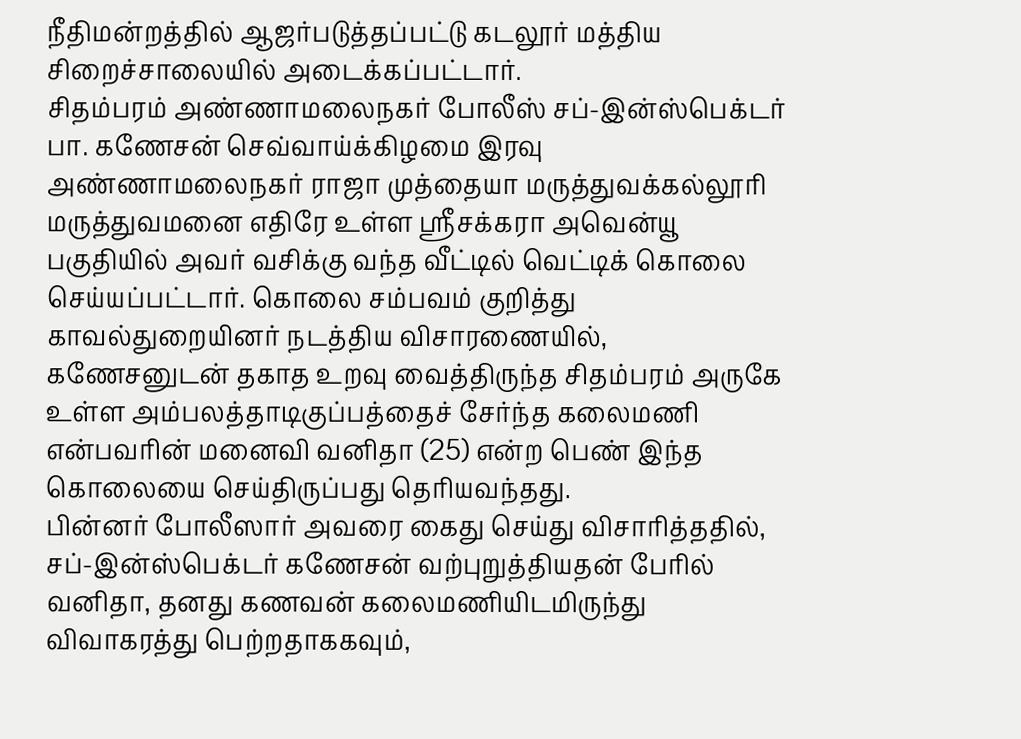நீதிமன்றத்தில் ஆஜர்படுத்தப்பட்டு கடலூர் மத்திய சிறைச்சாலையில் அடைக்கப்பட்டார்.
சிதம்பரம் அண்ணாமலைநகர் போலீஸ் சப்-இன்ஸ்பெக்டர் பா. கணேசன் செவ்வாய்க்கிழமை இரவு அண்ணாமலைநகர் ராஜா முத்தையா மருத்துவக்கல்லூரி மருத்துவமனை எதிரே உள்ள ஸ்ரீசக்கரா அவென்யூ பகுதியில் அவர் வசிக்கு வந்த வீட்டில் வெட்டிக் கொலை செய்யப்பட்டார். கொலை சம்பவம் குறித்து காவல்துறையினர் நடத்திய விசாரணையில், கணேசனுடன் தகாத உறவு வைத்திருந்த சிதம்பரம் அருகே உள்ள அம்பலத்தாடிகுப்பத்தைச் சேர்ந்த கலைமணி என்பவரின் மனைவி வனிதா (25) என்ற பெண் இந்த கொலையை செய்திருப்பது தெரியவந்தது.
பின்னர் போலீஸார் அவரை கைது செய்து விசாரித்ததில், சப்-இன்ஸ்பெக்டர் கணேசன் வற்புறுத்தியதன் பேரில் வனிதா, தனது கணவன் கலைமணியிடமிருந்து விவாகரத்து பெற்றதாககவும்,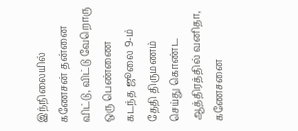இந்நிலையில் கணேசன் தன்னை விட்டு, விட்டு வேறொரு ஒரு பெண்ணை கடந்த ஜூலை 9-ம் தேதி திருமணம் செய்து கொண்ட ஆத்திரத்தில் வனிதா, கணேசனை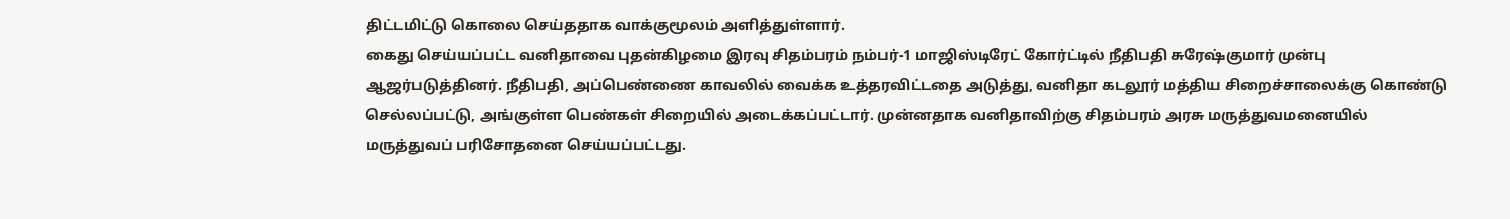திட்டமிட்டு கொலை செய்ததாக வாக்குமூலம் அளித்துள்ளார்.
கைது செய்யப்பட்ட வனிதாவை புதன்கிழமை இரவு சிதம்பரம் நம்பர்-1 மாஜிஸ்டிரேட் கோர்ட்டில் நீதிபதி சுரேஷ்குமார் முன்பு ஆஜர்படுத்தினர். நீதிபதி, அப்பெண்ணை காவலில் வைக்க உத்தரவிட்டதை அடுத்து, வனிதா கடலூர் மத்திய சிறைச்சாலைக்கு கொண்டு செல்லப்பட்டு, அங்குள்ள பெண்கள் சிறையில் அடைக்கப்பட்டார். முன்னதாக வனிதாவிற்கு சிதம்பரம் அரசு மருத்துவமனையில் மருத்துவப் பரிசோதனை செய்யப்பட்டது.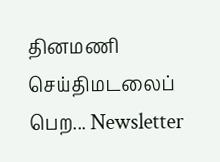தினமணி செய்திமடலைப் பெற... Newsletter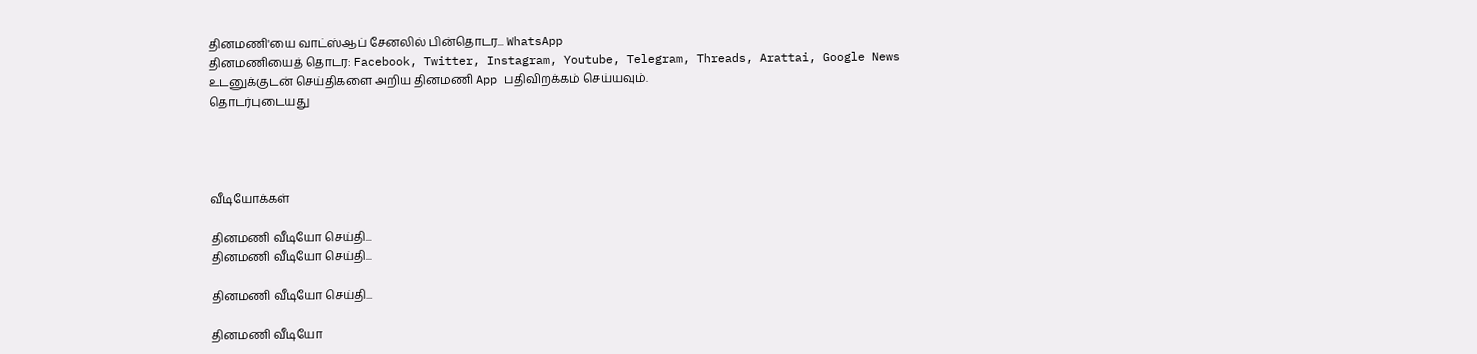தினமணி'யை வாட்ஸ்ஆப் சேனலில் பின்தொடர... WhatsApp
தினமணியைத் தொடர: Facebook, Twitter, Instagram, Youtube, Telegram, Threads, Arattai, Google News
உடனுக்குடன் செய்திகளை அறிய தினமணி App பதிவிறக்கம் செய்யவும்.
தொடர்புடையது




வீடியோக்கள்

தினமணி வீடியோ செய்தி...
தினமணி வீடியோ செய்தி...

தினமணி வீடியோ செய்தி...

தினமணி வீடியோ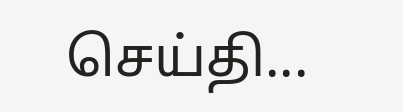செய்தி...